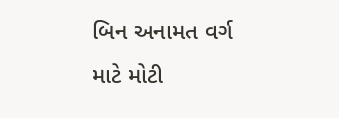બિન અનામત વર્ગ માટે મોટી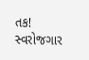તક! સ્વરોજગાર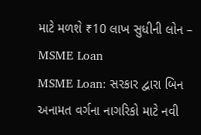માટે મળશે ₹10 લાખ સુધીની લોન – MSME Loan
MSME Loan: સરકાર દ્વારા બિન અનામત વર્ગના નાગરિકો માટે નવી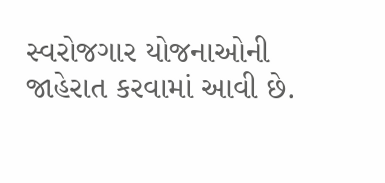સ્વરોજગાર યોજનાઓની જાહેરાત કરવામાં આવી છે.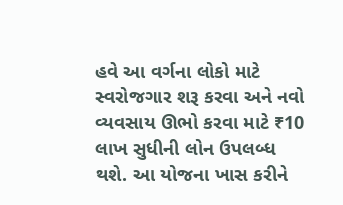હવે આ વર્ગના લોકો માટે સ્વરોજગાર શરૂ કરવા અને નવો વ્યવસાય ઊભો કરવા માટે ₹10 લાખ સુધીની લોન ઉપલબ્ધ થશે. આ યોજના ખાસ કરીને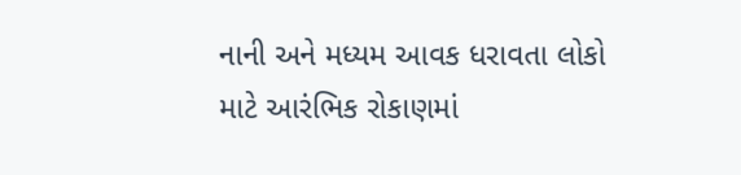નાની અને મધ્યમ આવક ધરાવતા લોકો માટે આરંભિક રોકાણમાં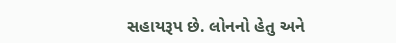સહાયરૂપ છે. લોનનો હેતુ અને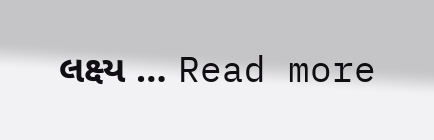લક્ષ્ય … Read more